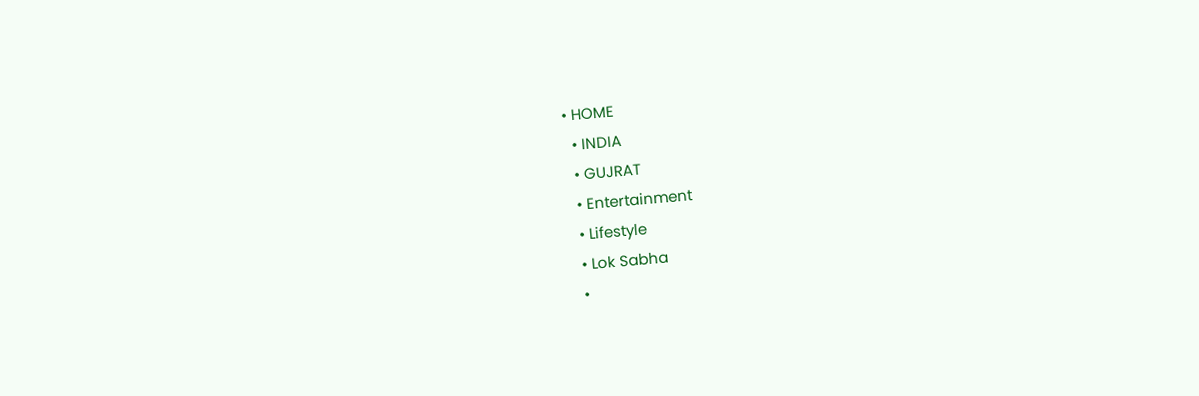• HOME
  • INDIA
  • GUJRAT
  • Entertainment
  • Lifestyle
  • Lok Sabha
  •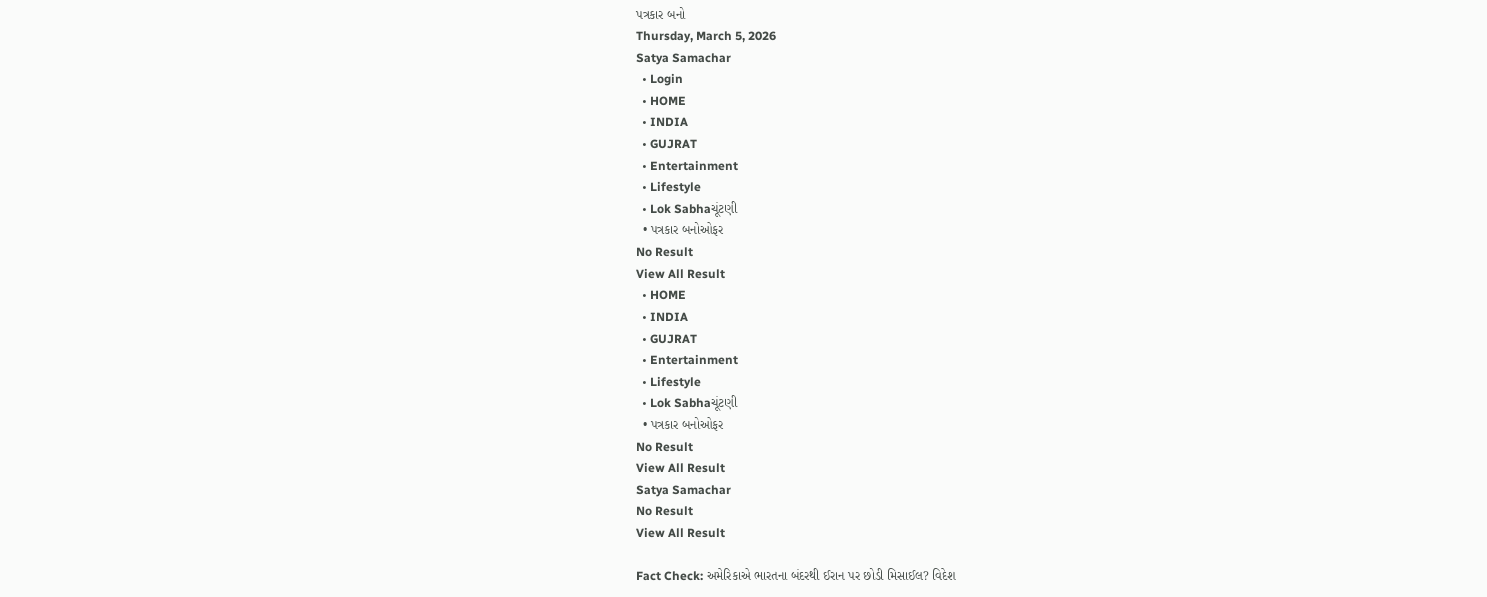પત્રકાર બનો
Thursday, March 5, 2026
Satya Samachar
  • Login
  • HOME
  • INDIA
  • GUJRAT
  • Entertainment
  • Lifestyle
  • Lok Sabhaચૂંટણી
  • પત્રકાર બનોઓફર
No Result
View All Result
  • HOME
  • INDIA
  • GUJRAT
  • Entertainment
  • Lifestyle
  • Lok Sabhaચૂંટણી
  • પત્રકાર બનોઓફર
No Result
View All Result
Satya Samachar
No Result
View All Result

Fact Check: અમેરિકાએ ભારતના બંદરથી ઈરાન પર છોડી મિસાઈલ? વિદેશ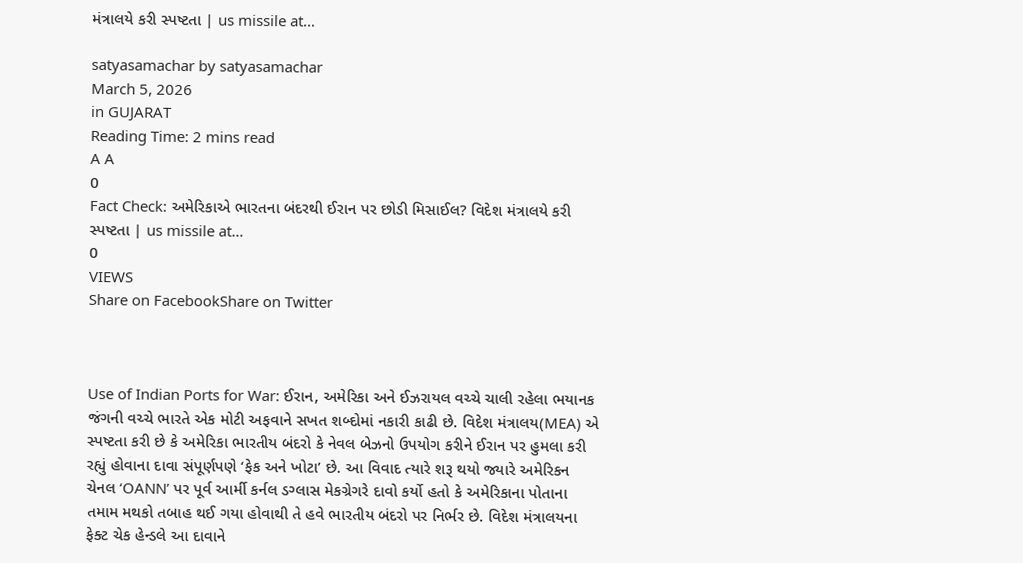મંત્રાલયે કરી સ્પષ્ટતા | us missile at…

satyasamachar by satyasamachar
March 5, 2026
in GUJARAT
Reading Time: 2 mins read
A A
0
Fact Check: અમેરિકાએ ભારતના બંદરથી ઈરાન પર છોડી મિસાઈલ? વિદેશ મંત્રાલયે કરી સ્પષ્ટતા | us missile at…
0
VIEWS
Share on FacebookShare on Twitter



Use of Indian Ports for War: ઈરાન, અમેરિકા અને ઈઝરાયલ વચ્ચે ચાલી રહેલા ભયાનક જંગની વચ્ચે ભારતે એક મોટી અફવાને સખત શબ્દોમાં નકારી કાઢી છે. વિદેશ મંત્રાલય(MEA) એ સ્પષ્ટતા કરી છે કે અમેરિકા ભારતીય બંદરો કે નેવલ બેઝનો ઉપયોગ કરીને ઈરાન પર હુમલા કરી રહ્યું હોવાના દાવા સંપૂર્ણપણે ‘ફેક અને ખોટા’ છે. આ વિવાદ ત્યારે શરૂ થયો જ્યારે અમેરિકન ચેનલ ‘OANN’ પર પૂર્વ આર્મી કર્નલ ડગ્લાસ મેકગ્રેગરે દાવો કર્યો હતો કે અમેરિકાના પોતાના તમામ મથકો તબાહ થઈ ગયા હોવાથી તે હવે ભારતીય બંદરો પર નિર્ભર છે. વિદેશ મંત્રાલયના ફેક્ટ ચેક હેન્ડલે આ દાવાને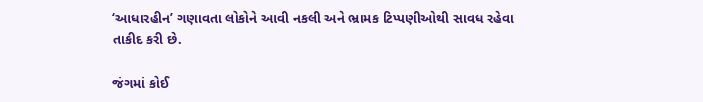‘આધારહીન’ ગણાવતા લોકોને આવી નકલી અને ભ્રામક ટિપ્પણીઓથી સાવધ રહેવા તાકીદ કરી છે.

જંગમાં કોઈ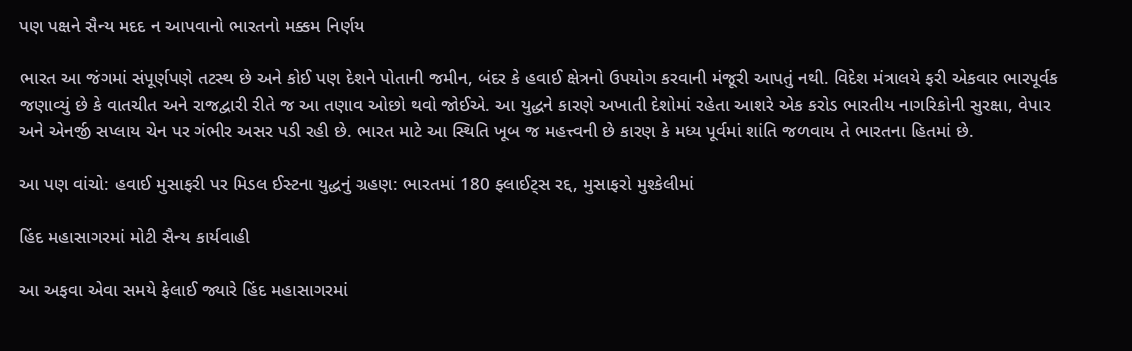પણ પક્ષને સૈન્ય મદદ ન આપવાનો ભારતનો મક્કમ નિર્ણય

ભારત આ જંગમાં સંપૂર્ણપણે તટસ્થ છે અને કોઈ પણ દેશને પોતાની જમીન, બંદર કે હવાઈ ક્ષેત્રનો ઉપયોગ કરવાની મંજૂરી આપતું નથી. વિદેશ મંત્રાલયે ફરી એકવાર ભારપૂર્વક જણાવ્યું છે કે વાતચીત અને રાજદ્વારી રીતે જ આ તણાવ ઓછો થવો જોઈએ. આ યુદ્ધને કારણે અખાતી દેશોમાં રહેતા આશરે એક કરોડ ભારતીય નાગરિકોની સુરક્ષા, વેપાર અને એનર્જી સપ્લાય ચેન પર ગંભીર અસર પડી રહી છે. ભારત માટે આ સ્થિતિ ખૂબ જ મહત્ત્વની છે કારણ કે મધ્ય પૂર્વમાં શાંતિ જળવાય તે ભારતના હિતમાં છે.

આ પણ વાંચો: હવાઈ મુસાફરી પર મિડલ ઈસ્ટના યુદ્ધનું ગ્રહણ: ભારતમાં 180 ફ્લાઈટ્સ રદ્દ, મુસાફરો મુશ્કેલીમાં

હિંદ મહાસાગરમાં મોટી સૈન્ય કાર્યવાહી

આ અફવા એવા સમયે ફેલાઈ જ્યારે હિંદ મહાસાગરમાં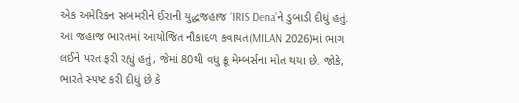એક અમેરિકન સબમરીને ઈરાની યુદ્ધજહાજ ‘IRIS Dena’ને ડુબાડી દીધું હતું. આ જહાજ ભારતમાં આયોજિત નૌકાદળ કવાયત(MILAN 2026)માં ભાગ લઈને પરત ફરી રહ્યું હતું, જેમાં 80થી વધુ ક્રૂ મેમ્બર્સના મોત થયા છે. જોકે, ભારતે સ્પષ્ટ કરી દીધું છે કે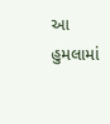આ હુમલામાં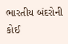ભારતીય બંદરોની કોઈ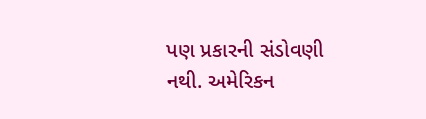પણ પ્રકારની સંડોવણી નથી. અમેરિકન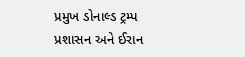પ્રમુખ ડોનાલ્ડ ટ્રમ્પ પ્રશાસન અને ઈરાન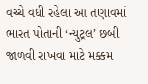વચ્ચે વધી રહેલા આ તણાવમાં ભારત પોતાની ‘ન્યુટ્રલ’ છબી જાળવી રાખવા માટે મક્કમ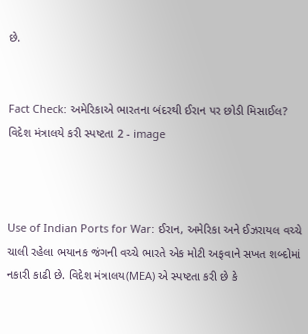છે.


Fact Check: અમેરિકાએ ભારતના બંદરથી ઈરાન પર છોડી મિસાઈલ? વિદેશ મંત્રાલયે કરી સ્પષ્ટતા 2 - image



Use of Indian Ports for War: ઈરાન, અમેરિકા અને ઈઝરાયલ વચ્ચે ચાલી રહેલા ભયાનક જંગની વચ્ચે ભારતે એક મોટી અફવાને સખત શબ્દોમાં નકારી કાઢી છે. વિદેશ મંત્રાલય(MEA) એ સ્પષ્ટતા કરી છે કે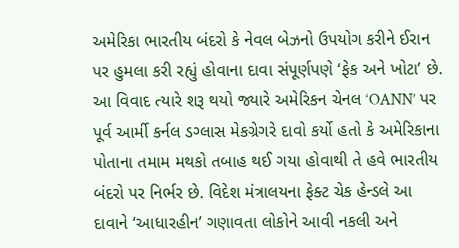અમેરિકા ભારતીય બંદરો કે નેવલ બેઝનો ઉપયોગ કરીને ઈરાન પર હુમલા કરી રહ્યું હોવાના દાવા સંપૂર્ણપણે ‘ફેક અને ખોટા’ છે. આ વિવાદ ત્યારે શરૂ થયો જ્યારે અમેરિકન ચેનલ ‘OANN’ પર પૂર્વ આર્મી કર્નલ ડગ્લાસ મેકગ્રેગરે દાવો કર્યો હતો કે અમેરિકાના પોતાના તમામ મથકો તબાહ થઈ ગયા હોવાથી તે હવે ભારતીય બંદરો પર નિર્ભર છે. વિદેશ મંત્રાલયના ફેક્ટ ચેક હેન્ડલે આ દાવાને ‘આધારહીન’ ગણાવતા લોકોને આવી નકલી અને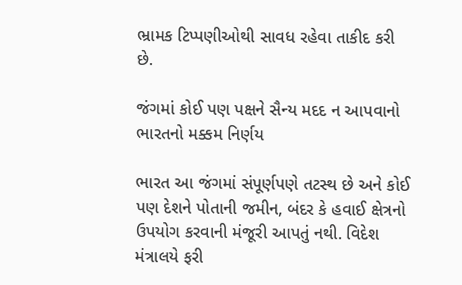ભ્રામક ટિપ્પણીઓથી સાવધ રહેવા તાકીદ કરી છે.

જંગમાં કોઈ પણ પક્ષને સૈન્ય મદદ ન આપવાનો ભારતનો મક્કમ નિર્ણય

ભારત આ જંગમાં સંપૂર્ણપણે તટસ્થ છે અને કોઈ પણ દેશને પોતાની જમીન, બંદર કે હવાઈ ક્ષેત્રનો ઉપયોગ કરવાની મંજૂરી આપતું નથી. વિદેશ મંત્રાલયે ફરી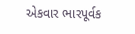એકવાર ભારપૂર્વક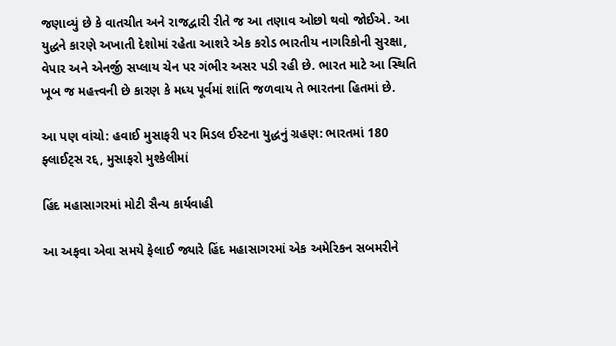જણાવ્યું છે કે વાતચીત અને રાજદ્વારી રીતે જ આ તણાવ ઓછો થવો જોઈએ. આ યુદ્ધને કારણે અખાતી દેશોમાં રહેતા આશરે એક કરોડ ભારતીય નાગરિકોની સુરક્ષા, વેપાર અને એનર્જી સપ્લાય ચેન પર ગંભીર અસર પડી રહી છે. ભારત માટે આ સ્થિતિ ખૂબ જ મહત્ત્વની છે કારણ કે મધ્ય પૂર્વમાં શાંતિ જળવાય તે ભારતના હિતમાં છે.

આ પણ વાંચો: હવાઈ મુસાફરી પર મિડલ ઈસ્ટના યુદ્ધનું ગ્રહણ: ભારતમાં 180 ફ્લાઈટ્સ રદ્દ, મુસાફરો મુશ્કેલીમાં

હિંદ મહાસાગરમાં મોટી સૈન્ય કાર્યવાહી

આ અફવા એવા સમયે ફેલાઈ જ્યારે હિંદ મહાસાગરમાં એક અમેરિકન સબમરીને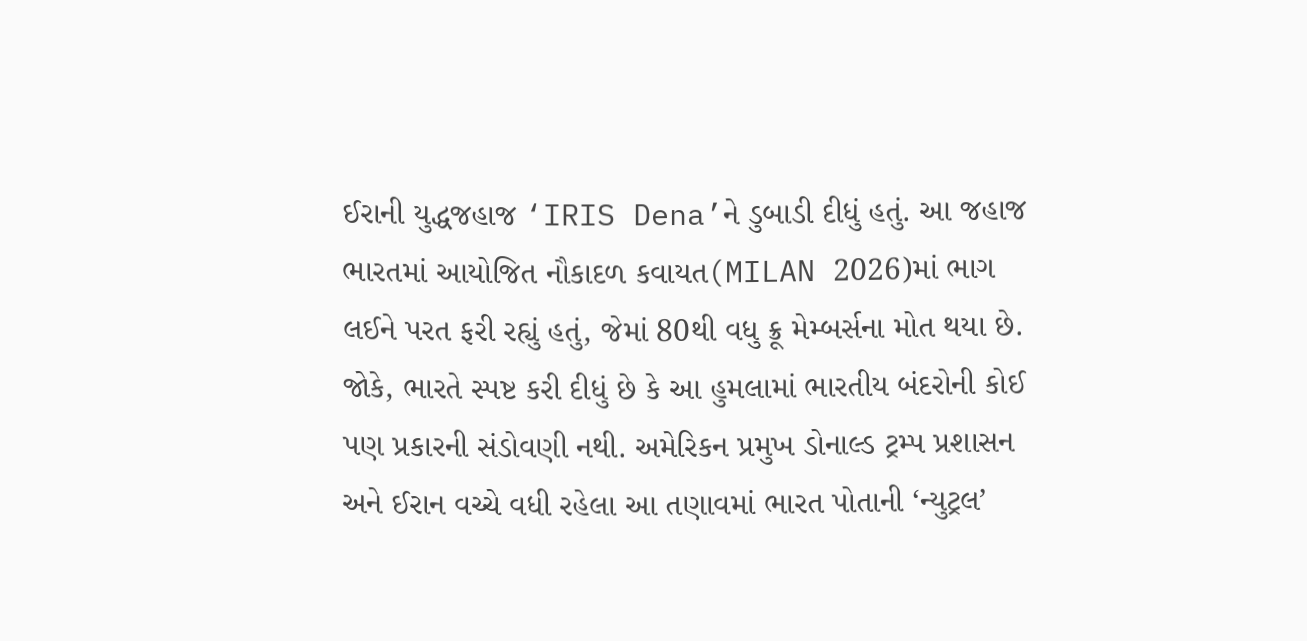ઈરાની યુદ્ધજહાજ ‘IRIS Dena’ને ડુબાડી દીધું હતું. આ જહાજ ભારતમાં આયોજિત નૌકાદળ કવાયત(MILAN 2026)માં ભાગ લઈને પરત ફરી રહ્યું હતું, જેમાં 80થી વધુ ક્રૂ મેમ્બર્સના મોત થયા છે. જોકે, ભારતે સ્પષ્ટ કરી દીધું છે કે આ હુમલામાં ભારતીય બંદરોની કોઈ પણ પ્રકારની સંડોવણી નથી. અમેરિકન પ્રમુખ ડોનાલ્ડ ટ્રમ્પ પ્રશાસન અને ઈરાન વચ્ચે વધી રહેલા આ તણાવમાં ભારત પોતાની ‘ન્યુટ્રલ’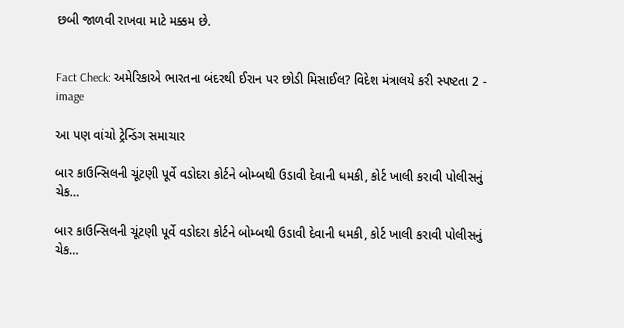છબી જાળવી રાખવા માટે મક્કમ છે.


Fact Check: અમેરિકાએ ભારતના બંદરથી ઈરાન પર છોડી મિસાઈલ? વિદેશ મંત્રાલયે કરી સ્પષ્ટતા 2 - image

આ પણ વાંચો ટ્રેન્ડિંગ સમાચાર

બાર કાઉન્સિલની ચૂંટણી પૂર્વે વડોદરા કોર્ટને બોમ્બથી ઉડાવી દેવાની ધમકી, કોર્ટ ખાલી કરાવી પોલીસનું ચેક…

બાર કાઉન્સિલની ચૂંટણી પૂર્વે વડોદરા કોર્ટને બોમ્બથી ઉડાવી દેવાની ધમકી, કોર્ટ ખાલી કરાવી પોલીસનું ચેક…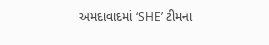અમદાવાદમાં ‘SHE’ ટીમના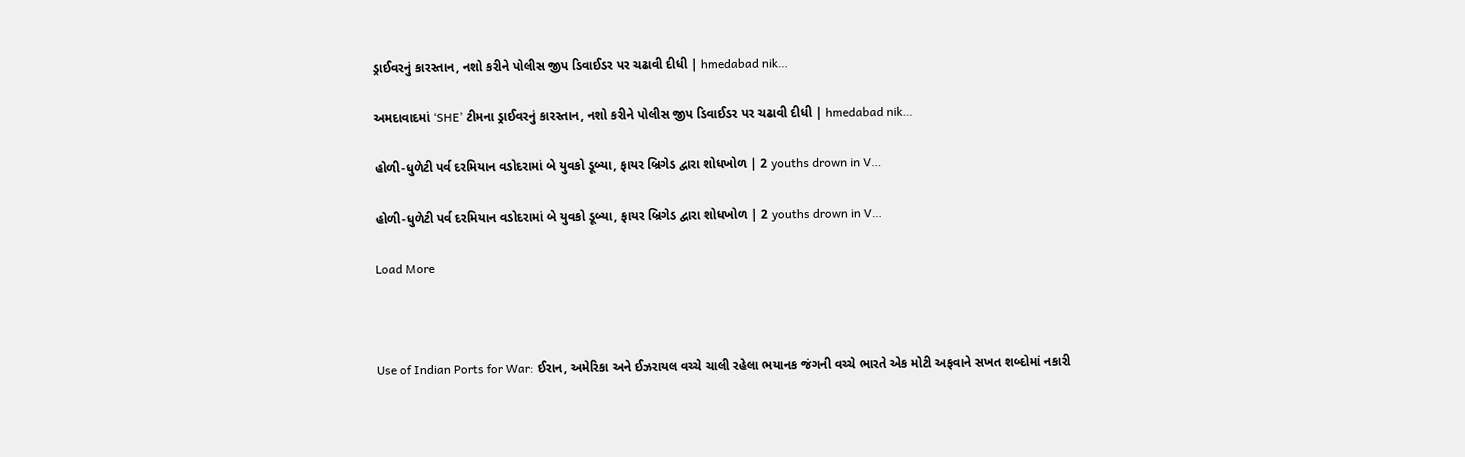ડ્રાઈવરનું કારસ્તાન, નશો કરીને પોલીસ જીપ ડિવાઈડર પર ચઢાવી દીધી | hmedabad nik…

અમદાવાદમાં ‘SHE’ ટીમના ડ્રાઈવરનું કારસ્તાન, નશો કરીને પોલીસ જીપ ડિવાઈડર પર ચઢાવી દીધી | hmedabad nik…

હોળી-ધુળેટી પર્વ દરમિયાન વડોદરામાં બે યુવકો ડૂબ્યા, ફાયર બ્રિગેડ દ્વારા શોધખોળ | 2 youths drown in V…

હોળી-ધુળેટી પર્વ દરમિયાન વડોદરામાં બે યુવકો ડૂબ્યા, ફાયર બ્રિગેડ દ્વારા શોધખોળ | 2 youths drown in V…

Load More



Use of Indian Ports for War: ઈરાન, અમેરિકા અને ઈઝરાયલ વચ્ચે ચાલી રહેલા ભયાનક જંગની વચ્ચે ભારતે એક મોટી અફવાને સખત શબ્દોમાં નકારી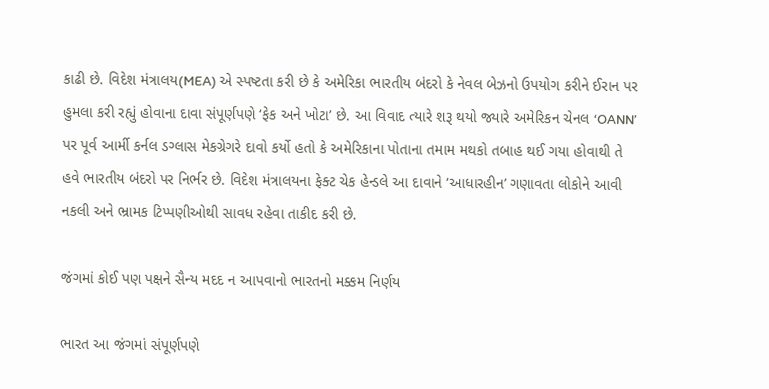કાઢી છે. વિદેશ મંત્રાલય(MEA) એ સ્પષ્ટતા કરી છે કે અમેરિકા ભારતીય બંદરો કે નેવલ બેઝનો ઉપયોગ કરીને ઈરાન પર હુમલા કરી રહ્યું હોવાના દાવા સંપૂર્ણપણે ‘ફેક અને ખોટા’ છે. આ વિવાદ ત્યારે શરૂ થયો જ્યારે અમેરિકન ચેનલ ‘OANN’ પર પૂર્વ આર્મી કર્નલ ડગ્લાસ મેકગ્રેગરે દાવો કર્યો હતો કે અમેરિકાના પોતાના તમામ મથકો તબાહ થઈ ગયા હોવાથી તે હવે ભારતીય બંદરો પર નિર્ભર છે. વિદેશ મંત્રાલયના ફેક્ટ ચેક હેન્ડલે આ દાવાને ‘આધારહીન’ ગણાવતા લોકોને આવી નકલી અને ભ્રામક ટિપ્પણીઓથી સાવધ રહેવા તાકીદ કરી છે.

જંગમાં કોઈ પણ પક્ષને સૈન્ય મદદ ન આપવાનો ભારતનો મક્કમ નિર્ણય

ભારત આ જંગમાં સંપૂર્ણપણે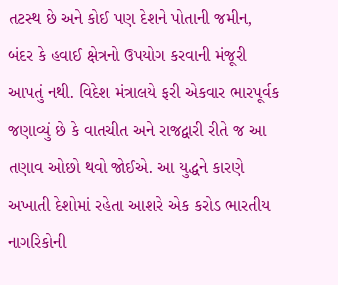તટસ્થ છે અને કોઈ પણ દેશને પોતાની જમીન, બંદર કે હવાઈ ક્ષેત્રનો ઉપયોગ કરવાની મંજૂરી આપતું નથી. વિદેશ મંત્રાલયે ફરી એકવાર ભારપૂર્વક જણાવ્યું છે કે વાતચીત અને રાજદ્વારી રીતે જ આ તણાવ ઓછો થવો જોઈએ. આ યુદ્ધને કારણે અખાતી દેશોમાં રહેતા આશરે એક કરોડ ભારતીય નાગરિકોની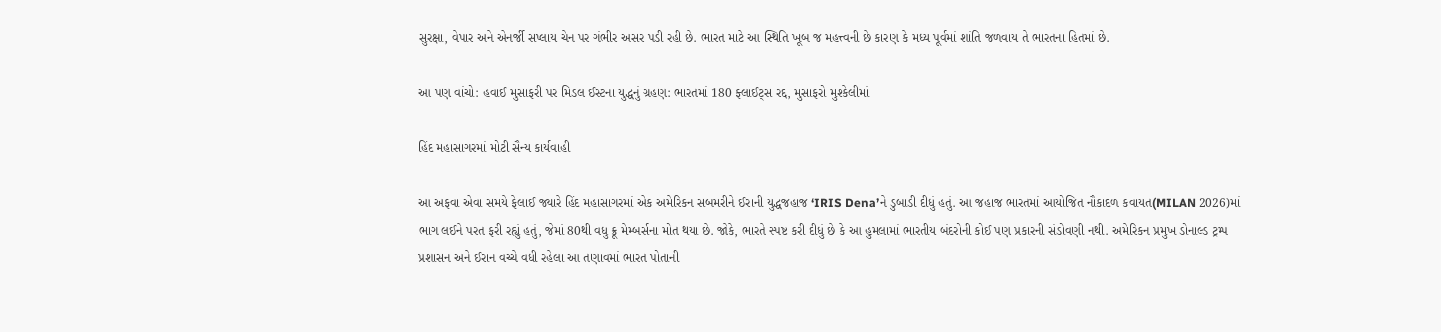સુરક્ષા, વેપાર અને એનર્જી સપ્લાય ચેન પર ગંભીર અસર પડી રહી છે. ભારત માટે આ સ્થિતિ ખૂબ જ મહત્ત્વની છે કારણ કે મધ્ય પૂર્વમાં શાંતિ જળવાય તે ભારતના હિતમાં છે.

આ પણ વાંચો: હવાઈ મુસાફરી પર મિડલ ઈસ્ટના યુદ્ધનું ગ્રહણ: ભારતમાં 180 ફ્લાઈટ્સ રદ્દ, મુસાફરો મુશ્કેલીમાં

હિંદ મહાસાગરમાં મોટી સૈન્ય કાર્યવાહી

આ અફવા એવા સમયે ફેલાઈ જ્યારે હિંદ મહાસાગરમાં એક અમેરિકન સબમરીને ઈરાની યુદ્ધજહાજ ‘IRIS Dena’ને ડુબાડી દીધું હતું. આ જહાજ ભારતમાં આયોજિત નૌકાદળ કવાયત(MILAN 2026)માં ભાગ લઈને પરત ફરી રહ્યું હતું, જેમાં 80થી વધુ ક્રૂ મેમ્બર્સના મોત થયા છે. જોકે, ભારતે સ્પષ્ટ કરી દીધું છે કે આ હુમલામાં ભારતીય બંદરોની કોઈ પણ પ્રકારની સંડોવણી નથી. અમેરિકન પ્રમુખ ડોનાલ્ડ ટ્રમ્પ પ્રશાસન અને ઈરાન વચ્ચે વધી રહેલા આ તણાવમાં ભારત પોતાની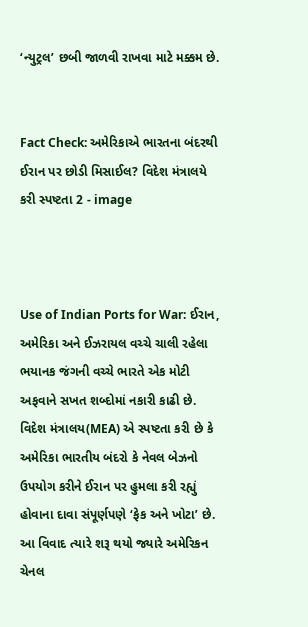‘ન્યુટ્રલ’ છબી જાળવી રાખવા માટે મક્કમ છે.


Fact Check: અમેરિકાએ ભારતના બંદરથી ઈરાન પર છોડી મિસાઈલ? વિદેશ મંત્રાલયે કરી સ્પષ્ટતા 2 - image



Use of Indian Ports for War: ઈરાન, અમેરિકા અને ઈઝરાયલ વચ્ચે ચાલી રહેલા ભયાનક જંગની વચ્ચે ભારતે એક મોટી અફવાને સખત શબ્દોમાં નકારી કાઢી છે. વિદેશ મંત્રાલય(MEA) એ સ્પષ્ટતા કરી છે કે અમેરિકા ભારતીય બંદરો કે નેવલ બેઝનો ઉપયોગ કરીને ઈરાન પર હુમલા કરી રહ્યું હોવાના દાવા સંપૂર્ણપણે ‘ફેક અને ખોટા’ છે. આ વિવાદ ત્યારે શરૂ થયો જ્યારે અમેરિકન ચેનલ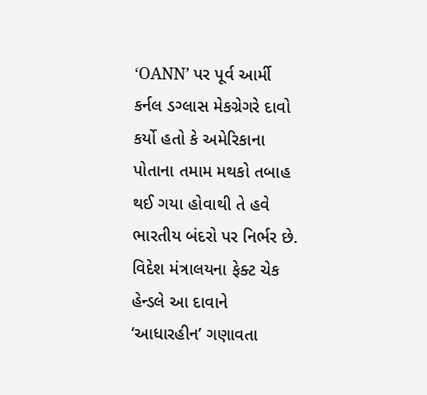‘OANN’ પર પૂર્વ આર્મી કર્નલ ડગ્લાસ મેકગ્રેગરે દાવો કર્યો હતો કે અમેરિકાના પોતાના તમામ મથકો તબાહ થઈ ગયા હોવાથી તે હવે ભારતીય બંદરો પર નિર્ભર છે. વિદેશ મંત્રાલયના ફેક્ટ ચેક હેન્ડલે આ દાવાને ‘આધારહીન’ ગણાવતા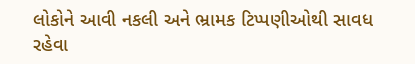લોકોને આવી નકલી અને ભ્રામક ટિપ્પણીઓથી સાવધ રહેવા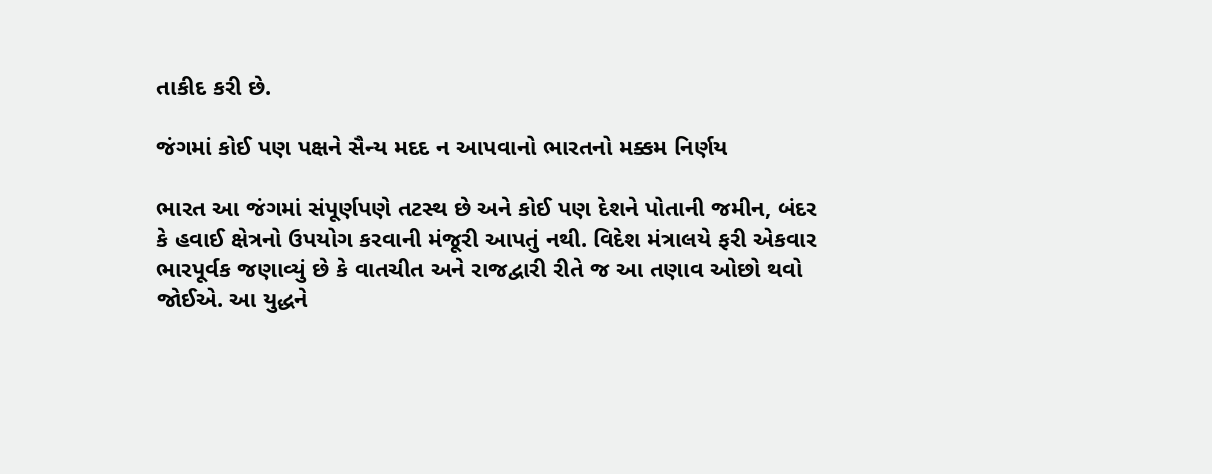તાકીદ કરી છે.

જંગમાં કોઈ પણ પક્ષને સૈન્ય મદદ ન આપવાનો ભારતનો મક્કમ નિર્ણય

ભારત આ જંગમાં સંપૂર્ણપણે તટસ્થ છે અને કોઈ પણ દેશને પોતાની જમીન, બંદર કે હવાઈ ક્ષેત્રનો ઉપયોગ કરવાની મંજૂરી આપતું નથી. વિદેશ મંત્રાલયે ફરી એકવાર ભારપૂર્વક જણાવ્યું છે કે વાતચીત અને રાજદ્વારી રીતે જ આ તણાવ ઓછો થવો જોઈએ. આ યુદ્ધને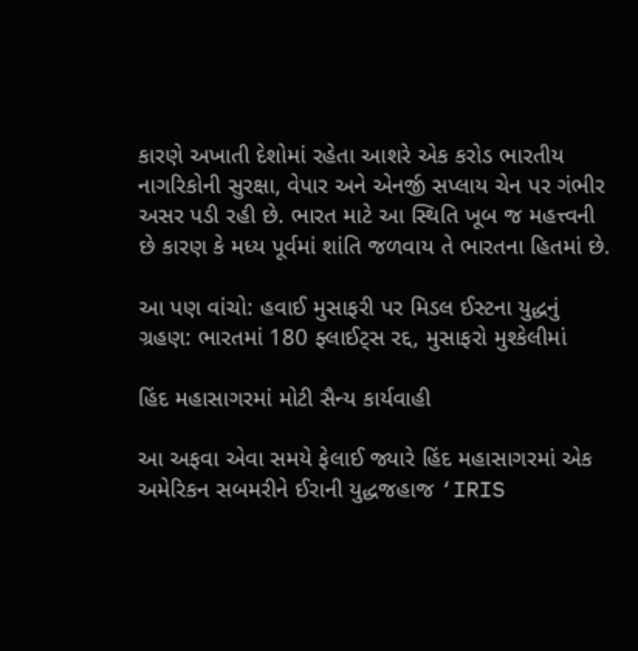કારણે અખાતી દેશોમાં રહેતા આશરે એક કરોડ ભારતીય નાગરિકોની સુરક્ષા, વેપાર અને એનર્જી સપ્લાય ચેન પર ગંભીર અસર પડી રહી છે. ભારત માટે આ સ્થિતિ ખૂબ જ મહત્ત્વની છે કારણ કે મધ્ય પૂર્વમાં શાંતિ જળવાય તે ભારતના હિતમાં છે.

આ પણ વાંચો: હવાઈ મુસાફરી પર મિડલ ઈસ્ટના યુદ્ધનું ગ્રહણ: ભારતમાં 180 ફ્લાઈટ્સ રદ્દ, મુસાફરો મુશ્કેલીમાં

હિંદ મહાસાગરમાં મોટી સૈન્ય કાર્યવાહી

આ અફવા એવા સમયે ફેલાઈ જ્યારે હિંદ મહાસાગરમાં એક અમેરિકન સબમરીને ઈરાની યુદ્ધજહાજ ‘IRIS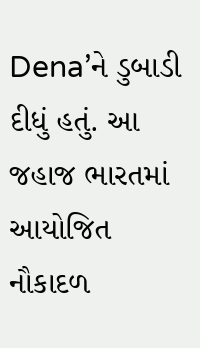Dena’ને ડુબાડી દીધું હતું. આ જહાજ ભારતમાં આયોજિત નૌકાદળ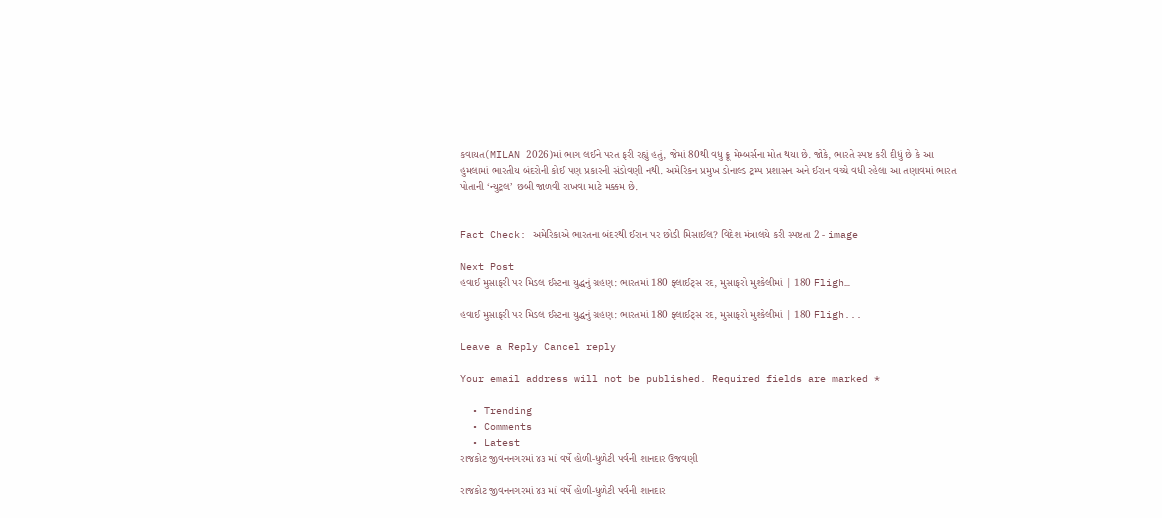કવાયત(MILAN 2026)માં ભાગ લઈને પરત ફરી રહ્યું હતું, જેમાં 80થી વધુ ક્રૂ મેમ્બર્સના મોત થયા છે. જોકે, ભારતે સ્પષ્ટ કરી દીધું છે કે આ હુમલામાં ભારતીય બંદરોની કોઈ પણ પ્રકારની સંડોવણી નથી. અમેરિકન પ્રમુખ ડોનાલ્ડ ટ્રમ્પ પ્રશાસન અને ઈરાન વચ્ચે વધી રહેલા આ તણાવમાં ભારત પોતાની ‘ન્યુટ્રલ’ છબી જાળવી રાખવા માટે મક્કમ છે.


Fact Check: અમેરિકાએ ભારતના બંદરથી ઈરાન પર છોડી મિસાઈલ? વિદેશ મંત્રાલયે કરી સ્પષ્ટતા 2 - image

Next Post
હવાઈ મુસાફરી પર મિડલ ઈસ્ટના યુદ્ધનું ગ્રહણ: ભારતમાં 180 ફ્લાઈટ્સ રદ, મુસાફરો મુશ્કેલીમાં | 180 Fligh…

હવાઈ મુસાફરી પર મિડલ ઈસ્ટના યુદ્ધનું ગ્રહણ: ભારતમાં 180 ફ્લાઈટ્સ રદ, મુસાફરો મુશ્કેલીમાં | 180 Fligh...

Leave a Reply Cancel reply

Your email address will not be published. Required fields are marked *

  • Trending
  • Comments
  • Latest
રાજકોટ જીવનનગરમાં ૪૩ માં વર્ષે હોળી-ધુળેટી પર્વની શાનદાર ઉજવણી

રાજકોટ જીવનનગરમાં ૪૩ માં વર્ષે હોળી-ધુળેટી પર્વની શાનદાર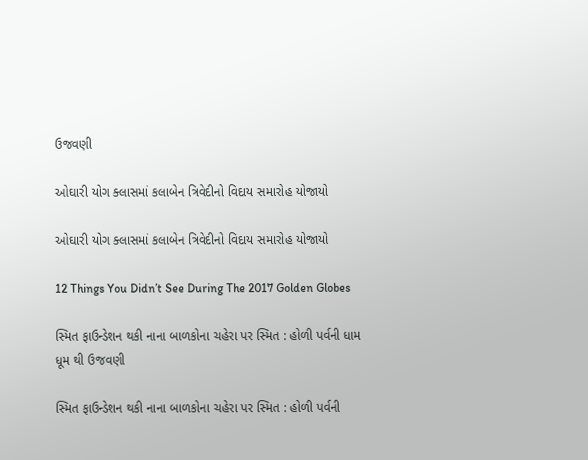ઉજવણી

ઓઘારી યોગ ક્લાસમાં કલાબેન ત્રિવેદીનો વિદાય સમારોહ યોજાયો

ઓઘારી યોગ ક્લાસમાં કલાબેન ત્રિવેદીનો વિદાય સમારોહ યોજાયો

12 Things You Didn’t See During The 2017 Golden Globes

સ્મિત ફાઉન્ડેશન થકી નાના બાળકોના ચહેરા પર સ્મિત : હોળી પર્વની ધામ ધૂમ થી ઉજવણી

સ્મિત ફાઉન્ડેશન થકી નાના બાળકોના ચહેરા પર સ્મિત : હોળી પર્વની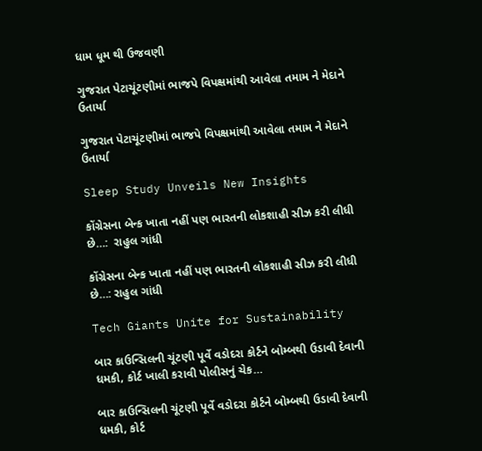ધામ ધૂમ થી ઉજવણી

ગુજરાત પેટાચૂંટણીમાં ભાજપે વિપક્ષમાંથી આવેલા તમામ ને મેદાને ઉતાર્યા

ગુજરાત પેટાચૂંટણીમાં ભાજપે વિપક્ષમાંથી આવેલા તમામ ને મેદાને ઉતાર્યા

Sleep Study Unveils New Insights

કોંગ્રેસના બેન્ક ખાતા નહીં પણ ભારતની લોકશાહી સીઝ કરી લીધી છે…:  રાહુલ ગાંધી

કોંગ્રેસના બેન્ક ખાતા નહીં પણ ભારતની લોકશાહી સીઝ કરી લીધી છે…: રાહુલ ગાંધી

Tech Giants Unite for Sustainability

બાર કાઉન્સિલની ચૂંટણી પૂર્વે વડોદરા કોર્ટને બોમ્બથી ઉડાવી દેવાની ધમકી, કોર્ટ ખાલી કરાવી પોલીસનું ચેક…

બાર કાઉન્સિલની ચૂંટણી પૂર્વે વડોદરા કોર્ટને બોમ્બથી ઉડાવી દેવાની ધમકી, કોર્ટ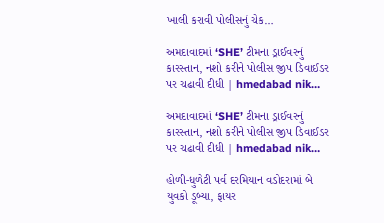ખાલી કરાવી પોલીસનું ચેક…

અમદાવાદમાં ‘SHE’ ટીમના ડ્રાઈવરનું કારસ્તાન, નશો કરીને પોલીસ જીપ ડિવાઈડર પર ચઢાવી દીધી | hmedabad nik…

અમદાવાદમાં ‘SHE’ ટીમના ડ્રાઈવરનું કારસ્તાન, નશો કરીને પોલીસ જીપ ડિવાઈડર પર ચઢાવી દીધી | hmedabad nik…

હોળી-ધુળેટી પર્વ દરમિયાન વડોદરામાં બે યુવકો ડૂબ્યા, ફાયર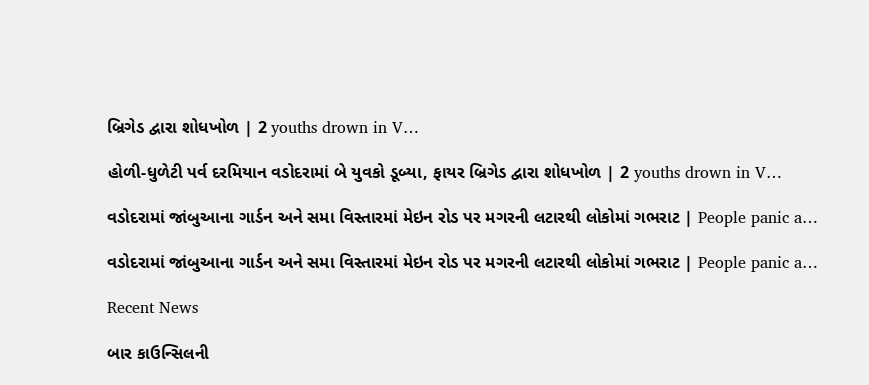બ્રિગેડ દ્વારા શોધખોળ | 2 youths drown in V…

હોળી-ધુળેટી પર્વ દરમિયાન વડોદરામાં બે યુવકો ડૂબ્યા, ફાયર બ્રિગેડ દ્વારા શોધખોળ | 2 youths drown in V…

વડોદરામાં જાંબુઆના ગાર્ડન અને સમા વિસ્તારમાં મેઇન રોડ પર મગરની લટારથી લોકોમાં ગભરાટ | People panic a…

વડોદરામાં જાંબુઆના ગાર્ડન અને સમા વિસ્તારમાં મેઇન રોડ પર મગરની લટારથી લોકોમાં ગભરાટ | People panic a…

Recent News

બાર કાઉન્સિલની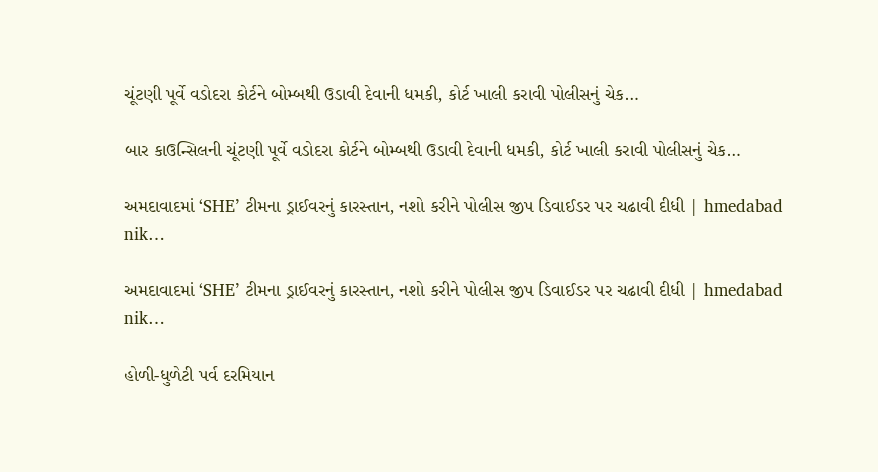ચૂંટણી પૂર્વે વડોદરા કોર્ટને બોમ્બથી ઉડાવી દેવાની ધમકી, કોર્ટ ખાલી કરાવી પોલીસનું ચેક…

બાર કાઉન્સિલની ચૂંટણી પૂર્વે વડોદરા કોર્ટને બોમ્બથી ઉડાવી દેવાની ધમકી, કોર્ટ ખાલી કરાવી પોલીસનું ચેક…

અમદાવાદમાં ‘SHE’ ટીમના ડ્રાઈવરનું કારસ્તાન, નશો કરીને પોલીસ જીપ ડિવાઈડર પર ચઢાવી દીધી | hmedabad nik…

અમદાવાદમાં ‘SHE’ ટીમના ડ્રાઈવરનું કારસ્તાન, નશો કરીને પોલીસ જીપ ડિવાઈડર પર ચઢાવી દીધી | hmedabad nik…

હોળી-ધુળેટી પર્વ દરમિયાન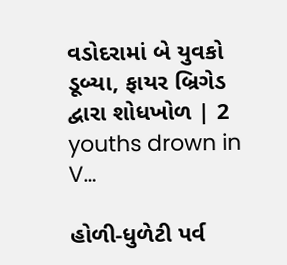વડોદરામાં બે યુવકો ડૂબ્યા, ફાયર બ્રિગેડ દ્વારા શોધખોળ | 2 youths drown in V…

હોળી-ધુળેટી પર્વ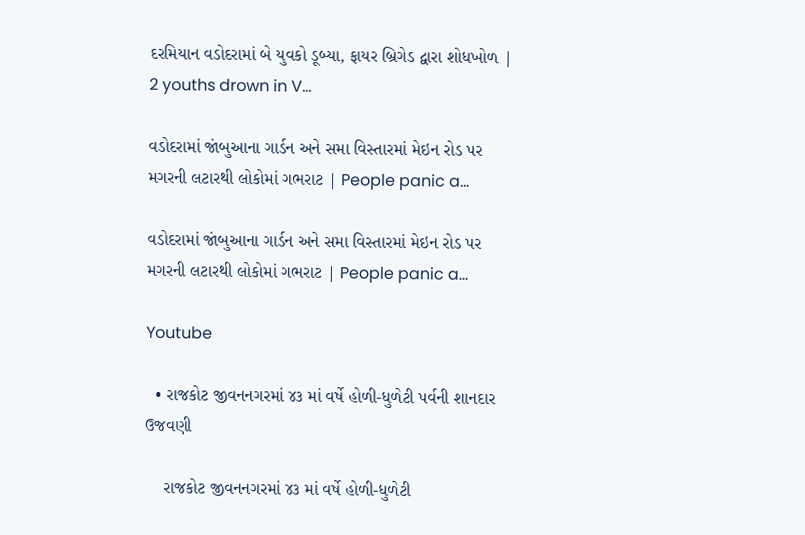દરમિયાન વડોદરામાં બે યુવકો ડૂબ્યા, ફાયર બ્રિગેડ દ્વારા શોધખોળ | 2 youths drown in V…

વડોદરામાં જાંબુઆના ગાર્ડન અને સમા વિસ્તારમાં મેઇન રોડ પર મગરની લટારથી લોકોમાં ગભરાટ | People panic a…

વડોદરામાં જાંબુઆના ગાર્ડન અને સમા વિસ્તારમાં મેઇન રોડ પર મગરની લટારથી લોકોમાં ગભરાટ | People panic a…

Youtube

  • રાજકોટ જીવનનગરમાં ૪૩ માં વર્ષે હોળી-ધુળેટી પર્વની શાનદાર ઉજવણી

    રાજકોટ જીવનનગરમાં ૪૩ માં વર્ષે હોળી-ધુળેટી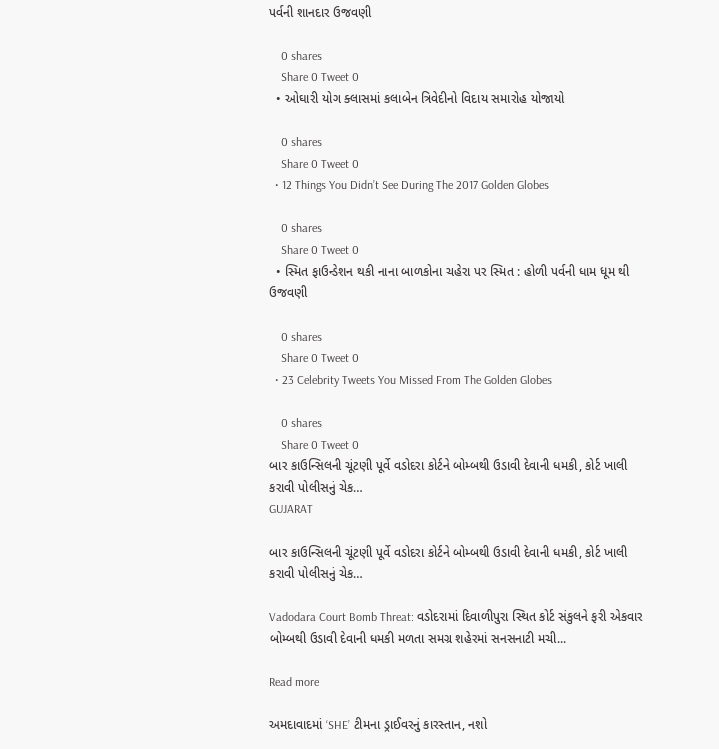પર્વની શાનદાર ઉજવણી

    0 shares
    Share 0 Tweet 0
  • ઓઘારી યોગ ક્લાસમાં કલાબેન ત્રિવેદીનો વિદાય સમારોહ યોજાયો

    0 shares
    Share 0 Tweet 0
  • 12 Things You Didn’t See During The 2017 Golden Globes

    0 shares
    Share 0 Tweet 0
  • સ્મિત ફાઉન્ડેશન થકી નાના બાળકોના ચહેરા પર સ્મિત : હોળી પર્વની ધામ ધૂમ થી ઉજવણી

    0 shares
    Share 0 Tweet 0
  • 23 Celebrity Tweets You Missed From The Golden Globes

    0 shares
    Share 0 Tweet 0
બાર કાઉન્સિલની ચૂંટણી પૂર્વે વડોદરા કોર્ટને બોમ્બથી ઉડાવી દેવાની ધમકી, કોર્ટ ખાલી કરાવી પોલીસનું ચેક…
GUJARAT

બાર કાઉન્સિલની ચૂંટણી પૂર્વે વડોદરા કોર્ટને બોમ્બથી ઉડાવી દેવાની ધમકી, કોર્ટ ખાલી કરાવી પોલીસનું ચેક…

Vadodara Court Bomb Threat: વડોદરામાં દિવાળીપુરા સ્થિત કોર્ટ સંકુલને ફરી એકવાર બોમ્બથી ઉડાવી દેવાની ધમકી મળતા સમગ્ર શહેરમાં સનસનાટી મચી...

Read more

અમદાવાદમાં ‘SHE’ ટીમના ડ્રાઈવરનું કારસ્તાન, નશો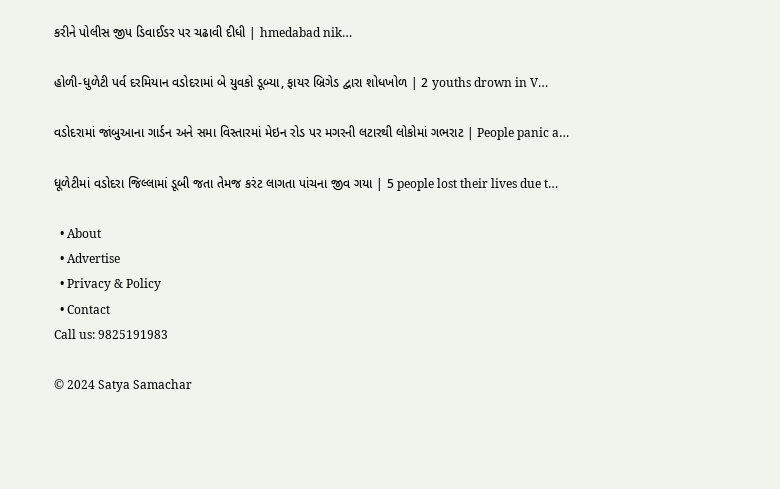કરીને પોલીસ જીપ ડિવાઈડર પર ચઢાવી દીધી | hmedabad nik…

હોળી-ધુળેટી પર્વ દરમિયાન વડોદરામાં બે યુવકો ડૂબ્યા, ફાયર બ્રિગેડ દ્વારા શોધખોળ | 2 youths drown in V…

વડોદરામાં જાંબુઆના ગાર્ડન અને સમા વિસ્તારમાં મેઇન રોડ પર મગરની લટારથી લોકોમાં ગભરાટ | People panic a…

ધૂળેટીમાં વડોદરા જિલ્લામાં ડૂબી જતા તેમજ કરંટ લાગતા પાંચના જીવ ગયા | 5 people lost their lives due t…

  • About
  • Advertise
  • Privacy & Policy
  • Contact
Call us: 9825191983

© 2024 Satya Samachar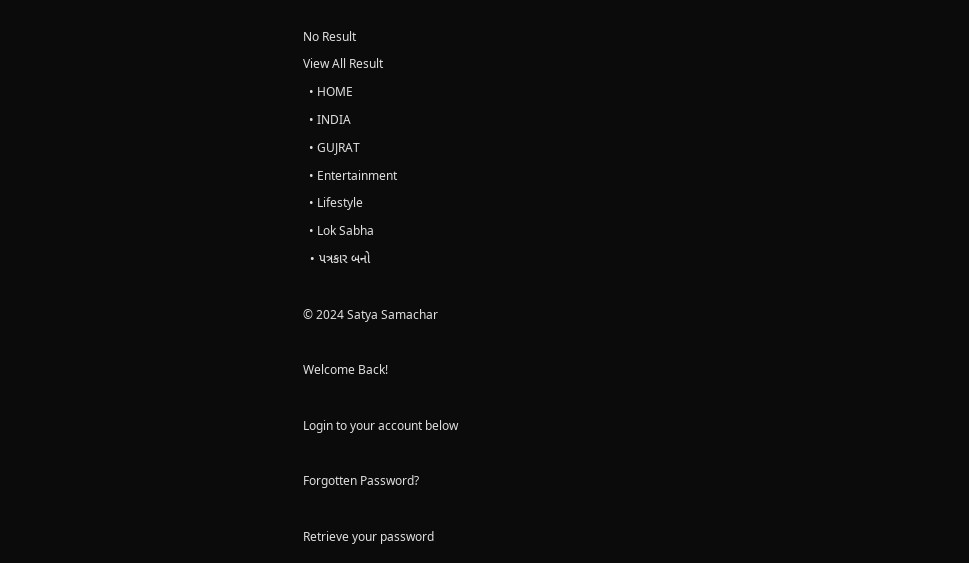No Result
View All Result
  • HOME
  • INDIA
  • GUJRAT
  • Entertainment
  • Lifestyle
  • Lok Sabha
  • પત્રકાર બનો

© 2024 Satya Samachar

Welcome Back!

Login to your account below

Forgotten Password?

Retrieve your password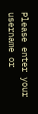Please enter your username or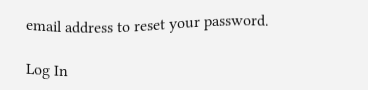email address to reset your password.

Log In